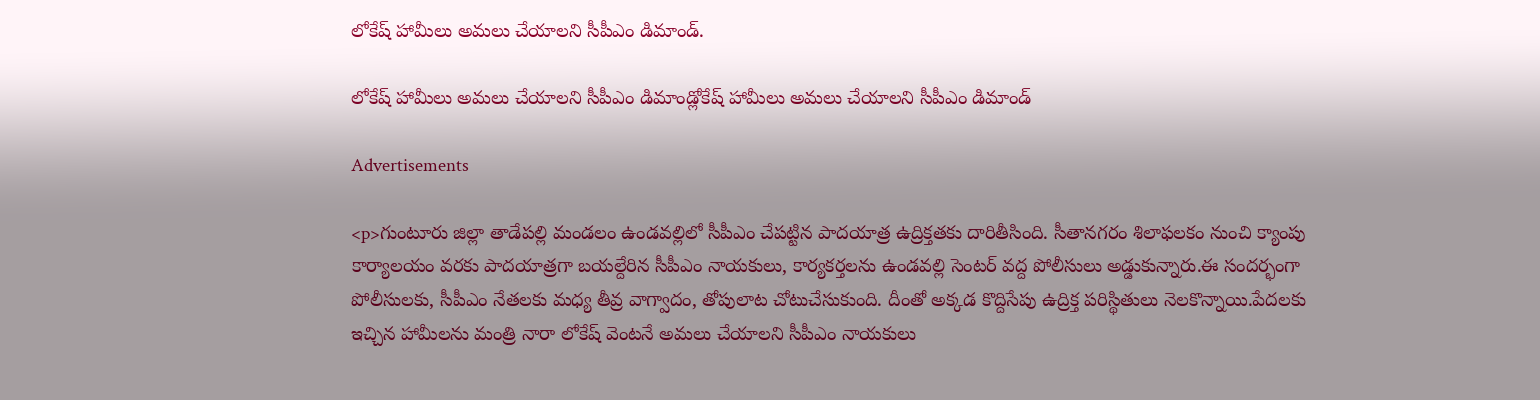లోకేష్ హామీలు అమలు చేయాలని సీపీఎం డిమాండ్.

లోకేష్ హామీలు అమలు చేయాలని సీపీఎం డిమాండ్లోకేష్ హామీలు అమలు చేయాలని సీపీఎం డిమాండ్

Advertisements

<p>గుంటూరు జిల్లా తాడేపల్లి మండలం ఉండవల్లిలో సీపీఎం చేపట్టిన పాదయాత్ర ఉద్రిక్తతకు దారితీసింది. సీతానగరం శిలాఫలకం నుంచి క్యాంపు కార్యాలయం వరకు పాదయాత్రగా బయల్దేరిన సీపీఎం నాయకులు, కార్యకర్తలను ఉండవల్లి సెంటర్ వద్ద పోలీసులు అడ్డుకున్నారు.ఈ సందర్భంగా పోలీసులకు, సీపీఎం నేతలకు మధ్య తీవ్ర వాగ్వాదం, తోపులాట చోటుచేసుకుంది. దీంతో అక్కడ కొద్దిసేపు ఉద్రిక్త పరిస్థితులు నెలకొన్నాయి.పేదలకు ఇచ్చిన హామీలను మంత్రి నారా లోకేష్ వెంటనే అమలు చేయాలని సీపీఎం నాయకులు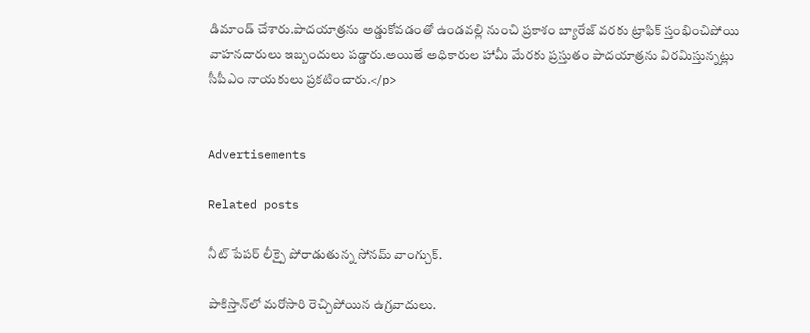డిమాండ్ చేశారు.పాదయాత్రను అడ్డుకోవడంతో ఉండవల్లి నుంచి ప్రకాశం బ్యారేజ్ వరకు ట్రాఫిక్ స్తంభించిపోయి వాహనదారులు ఇబ్బందులు పడ్డారు.అయితే అధికారుల హామీ మేరకు ప్రస్తుతం పాదయాత్రను విరమిస్తున్నట్లు సీపీఎం నాయకులు ప్రకటించారు.</p>


Advertisements

Related posts

నీట్ పేపర్ లీక్పై పోరాడుతున్న సోనమ్ వాంగ్చుక్.

పాకిస్తాన్‌లో మరోసారి రెచ్చిపోయిన ఉగ్రవాదులు.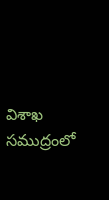విశాఖ సముద్రంలో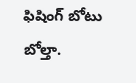ఫిషింగ్ బోటు బోల్తా.